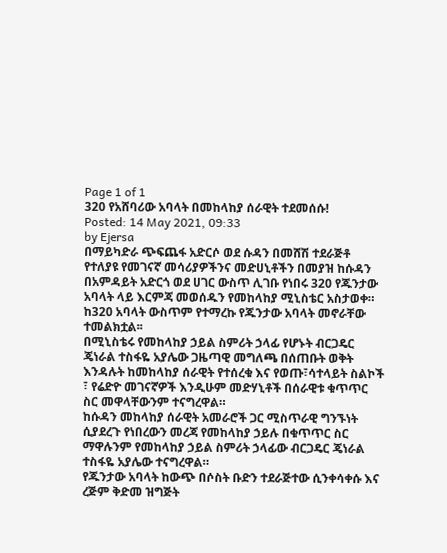Page 1 of 1
320 የአሸባሪው አባላት በመከላከያ ሰራዊት ተደመሰሱ!
Posted: 14 May 2021, 09:33
by Ejersa
በማይካድራ ጭፍጨፋ አድርሶ ወደ ሱዳን በመሸሽ ተደራጅቶ የተለያዩ የመገናኛ መሳሪያዎችንና መድሀኒቶችን በመያዝ ከሱዳን በአምዳይት አድርጎ ወደ ሀገር ውስጥ ሊገቡ የነበሩ 320 የጁንታው አባላት ላይ እርምጃ መወሰዱን የመከላከያ ሚኒስቴር አስታወቀ።
ከ320 አባላት ውስጥም የተማረኩ የጁንታው አባላት መኖራቸው ተመልክቷል፡፡
በሚኒስቴሩ የመከላከያ ኃይል ስምሪት ኃላፊ የሆኑት ብርጋዴር ጄነራል ተስፋዬ አያሌው ጋዜጣዊ መግለጫ በሰጠቡት ወቅት እንዳሉት ከመከላከያ ሰራዊት የተሰረቁ እና የወጡ፣ሳተላይት ስልኮች ፣ የሬድዮ መገናኛዎች እንዲሁም መድሃኒቶች በሰራዊቱ ቁጥጥር ስር መዋላቸውንም ተናግረዋል።
ከሱዳን መከላከያ ሰራዊት አመራሮች ጋር ሚስጥራዊ ግንኙነት ሲያደረጉ የነበረውን መረጃ የመከላከያ ኃይሉ በቁጥጥር ስር ማዋሉንም የመከላከያ ኃይል ስምሪት ኃላፊው ብርጋዴር ጄነራል ተስፋዬ አያሌው ተናግረዋል።
የጁንታው አባላት ከውጭ በሶስት ቡድን ተደራጅተው ሲንቀሳቀሱ እና ረጅም ቅድመ ዝግጅት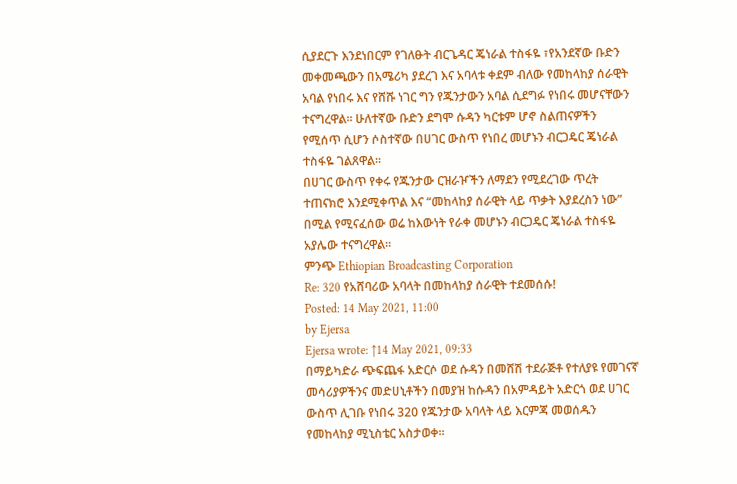ሲያደርጉ እንደነበርም የገለፁት ብርጌዳር ጄነራል ተስፋዬ ፣የአንደኛው ቡድን መቀመጫውን በአሜሪካ ያደረገ እና አባላቱ ቀደም ብለው የመከላከያ ሰራዊት አባል የነበሩ እና የሸሹ ነገር ግን የጁንታውን አባል ሲደግፉ የነበሩ መሆናቸውን ተናግረዋል፡፡ ሁለተኛው ቡድን ደግሞ ሱዳን ካርቱም ሆኖ ስልጠናዎችን የሚሰጥ ሲሆን ሶስተኛው በሀገር ውስጥ የነበረ መሆኑን ብርጋዴር ጄነራል ተስፋዬ ገልጸዋል።
በሀገር ውስጥ የቀሩ የጁንታው ርዝራዦችን ለማደን የሚደረገው ጥረት ተጠናክሮ እንደሚቀጥል እና “መከላከያ ሰራዊት ላይ ጥቃት እያደረስን ነው” በሚል የሚናፈሰው ወሬ ከእውነት የራቀ መሆኑን ብርጋዴር ጄነራል ተስፋዬ አያሌው ተናግረዋል።
ምንጭ Ethiopian Broadcasting Corporation
Re: 320 የአሸባሪው አባላት በመከላከያ ሰራዊት ተደመሰሱ!
Posted: 14 May 2021, 11:00
by Ejersa
Ejersa wrote: ↑14 May 2021, 09:33
በማይካድራ ጭፍጨፋ አድርሶ ወደ ሱዳን በመሸሽ ተደራጅቶ የተለያዩ የመገናኛ መሳሪያዎችንና መድሀኒቶችን በመያዝ ከሱዳን በአምዳይት አድርጎ ወደ ሀገር ውስጥ ሊገቡ የነበሩ 320 የጁንታው አባላት ላይ እርምጃ መወሰዱን የመከላከያ ሚኒስቴር አስታወቀ።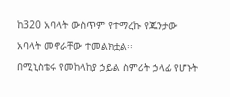ከ320 አባላት ውስጥም የተማረኩ የጁንታው አባላት መኖራቸው ተመልክቷል፡፡
በሚኒስቴሩ የመከላከያ ኃይል ስምሪት ኃላፊ የሆኑት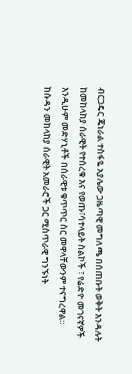ብርጋዴር ጄነራል ተስፋዬ አያሌው ጋዜጣዊ መግለጫ በሰጠቡት ወቅት እንዳሉት ከመከላከያ ሰራዊት የተሰረቁ እና የወጡ፣ሳተላይት ስልኮች ፣ የሬድዮ መገናኛዎች እንዲሁም መድሃኒቶች በሰራዊቱ ቁጥጥር ስር መዋላቸውንም ተናግረዋል።
ከሱዳን መከላከያ ሰራዊት አመራሮች ጋር ሚስጥራዊ ግንኙነት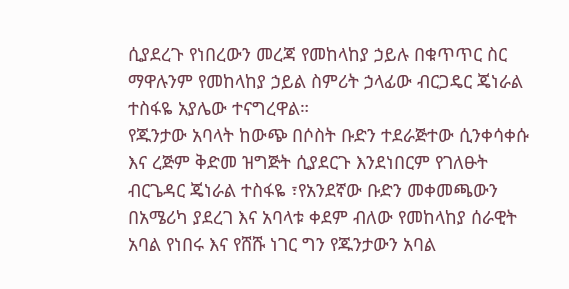ሲያደረጉ የነበረውን መረጃ የመከላከያ ኃይሉ በቁጥጥር ስር ማዋሉንም የመከላከያ ኃይል ስምሪት ኃላፊው ብርጋዴር ጄነራል ተስፋዬ አያሌው ተናግረዋል።
የጁንታው አባላት ከውጭ በሶስት ቡድን ተደራጅተው ሲንቀሳቀሱ እና ረጅም ቅድመ ዝግጅት ሲያደርጉ እንደነበርም የገለፁት ብርጌዳር ጄነራል ተስፋዬ ፣የአንደኛው ቡድን መቀመጫውን በአሜሪካ ያደረገ እና አባላቱ ቀደም ብለው የመከላከያ ሰራዊት አባል የነበሩ እና የሸሹ ነገር ግን የጁንታውን አባል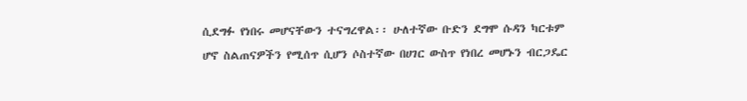ሲደግፉ የነበሩ መሆናቸውን ተናግረዋል፡፡ ሁለተኛው ቡድን ደግሞ ሱዳን ካርቱም ሆኖ ስልጠናዎችን የሚሰጥ ሲሆን ሶስተኛው በሀገር ውስጥ የነበረ መሆኑን ብርጋዴር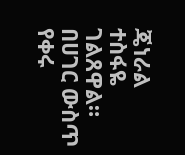ጄነራል ተስፋዬ ገልጸዋል።
በሀገር ውስጥ የቀሩ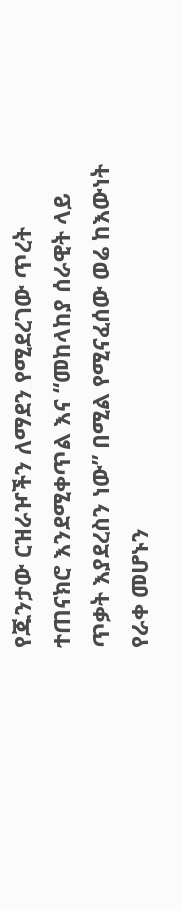የጁንታው ርዝራዦችን ለማደን የሚደረገው ጥረት ተጠናክሮ እንደሚቀጥል እና “መከላከያ ሰራዊት ላይ ጥቃት እያደረስን ነው” በሚል የሚናፈሰው ወሬ ከእውነት የራቀ መሆኑን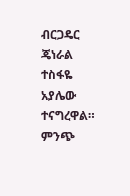ብርጋዴር ጄነራል ተስፋዬ አያሌው ተናግረዋል።
ምንጭ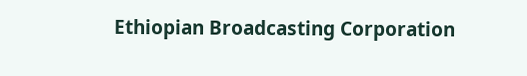Ethiopian Broadcasting Corporation